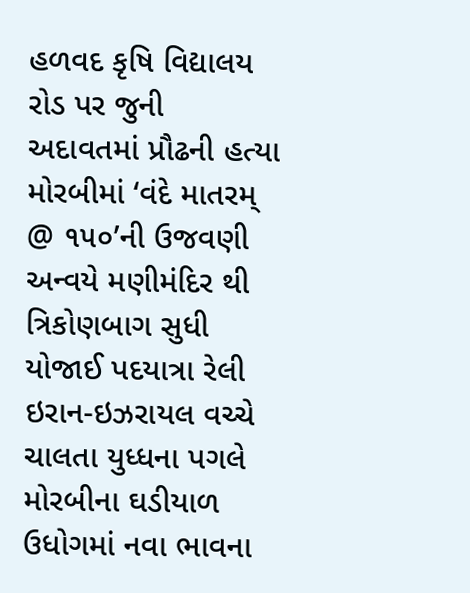હળવદ કૃષિ વિદ્યાલય રોડ પર જુની અદાવતમાં પ્રૌઢની હત્યા મોરબીમાં ‘વંદે માતરમ્ @ ૧૫૦’ની ઉજવણી અન્વયે મણીમંદિર થી ત્રિકોણબાગ સુધી યોજાઈ પદયાત્રા રેલી ઇરાન-ઇઝરાયલ વચ્ચે ચાલતા યુધ્ધના પગલે મોરબીના ઘડીયાળ ઉધોગમાં નવા ભાવના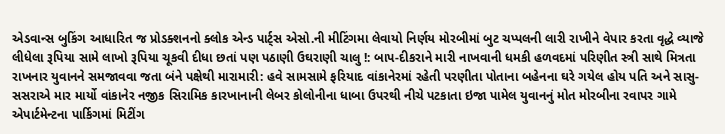એડવાન્સ બુકિંગ આધારિત જ પ્રોડક્શનનો ક્લોક એન્ડ પાર્ટ્સ એસો.ની મીટિંગમા લેવાયો નિર્ણય મોરબીમાં બુટ ચપ્પલની લારી રાખીને વેપાર કરતા વૃદ્ધે વ્યાજે લીધેલા રૂપિયા સામે લાખો રૂપિયા ચૂકવી દીધા છતાં પણ પઠાણી ઉઘરાણી ચાલુ !: બાપ-દીકરાને મારી નાખવાની ધમકી હળવદમાં પરિણીત સ્ત્રી સાથે મિત્રતા રાખનાર યુવાનને સમજાવવા જતા બંને પક્ષેથી મારામારી: હવે સામસામે ફરિયાદ વાંકાનેરમાં રહેતી પરણીતા પોતાના બહેનના ઘરે ગયેલ હોય પતિ અને સાસુ-સસરાએ માર માર્યો વાંકાનેર નજીક સિરામિક કારખાનાની લેબર કોલોનીના ધાબા ઉપરથી નીચે પટકાતા ઇજા પામેલ યુવાનનું મોત મોરબીના રવાપર ગામે એપાર્ટમેન્ટના પાર્કિગમાં મિટીંગ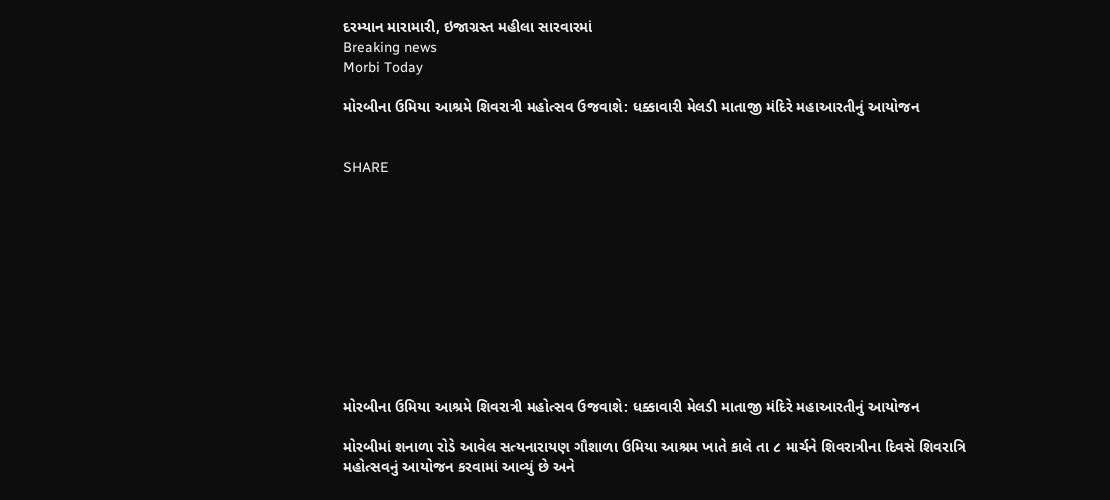દરમ્યાન મારામારી, ઇજાગ્રસ્ત મહીલા સારવારમાં
Breaking news
Morbi Today

મોરબીના ઉમિયા આશ્રમે શિવરાત્રી મહોત્સવ ઉજવાશે: ધક્કાવારી મેલડી માતાજી મંદિરે મહાઆરતીનું આયોજન


SHARE











મોરબીના ઉમિયા આશ્રમે શિવરાત્રી મહોત્સવ ઉજવાશે: ધક્કાવારી મેલડી માતાજી મંદિરે મહાઆરતીનું આયોજન

મોરબીમાં શનાળા રોડે આવેલ સત્યનારાયણ ગૌશાળા ઉમિયા આશ્રમ ખાતે કાલે તા ૮ માર્ચને શિવરાત્રીના દિવસે શિવરાત્રિ મહોત્સવનું આયોજન કરવામાં આવ્યું છે અને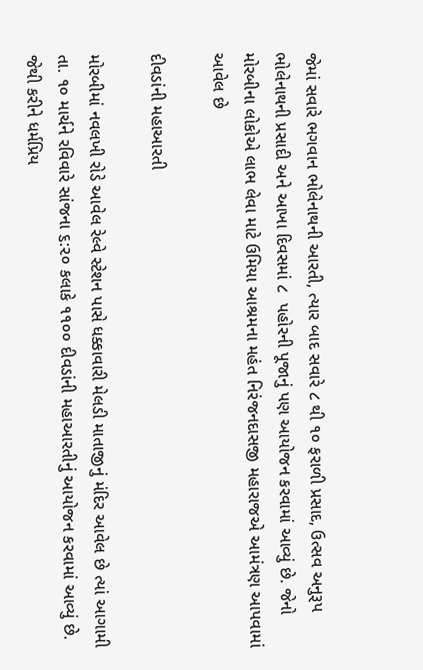જેમાં સવારે ભગવાન ભોલેનાથની આરતી, ત્યાર બાદ સવારે ૮ થી ૧૦ ફરાળી પ્રસાદ, ઉત્સવ અનુરૂપ ભોલેનાથની પ્રસાદી અને આખા દિવસમાં ૮  પહોરની પૂજાનું પણ આયોજન કરવામાં આવ્યું છે. જેનો મોરબીના લોકોએ લાભ લેવા માટે ઉમિયા આશ્રમના મહંત નિરંજનદાસજી મહારાજએ આમંત્રણ આપવામાં આવેલ છે

દીવડાંની મહાઆરતી

મોરબીમાં નવલખી રોડે આવેલ રેલ્વે સ્ટેશન પાસે ધક્કાવારી મેલડી માતાજીનું મંદિર આવેલ છે ત્યાં આગામી તા. ૧૦ માર્ચને રવિવારે સાંજના ૬:૨૦ કલાકે ૧૧૦૦ દીવડાંની મહાઆરતીનું આયોજન કરવામાં આવ્યું છે. જેથી કરીને ધર્મપ્રિય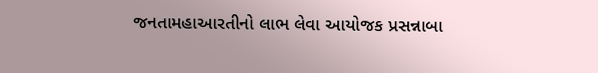જનતામહાઆરતીનો લાભ લેવા આયોજક પ્રસન્નાબા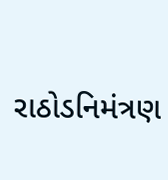રાઠોડનિમંત્રણ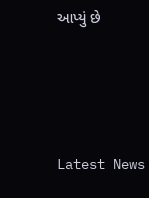આપ્યું છે




Latest News